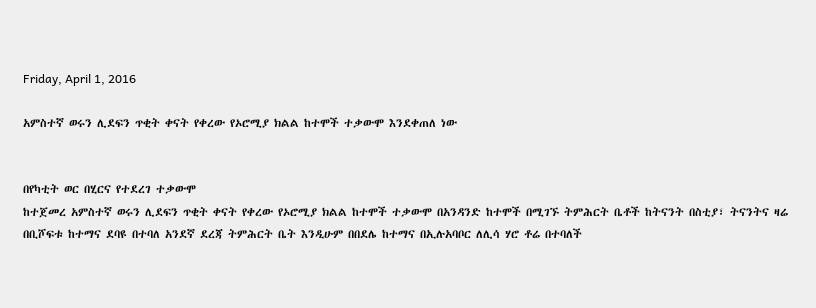Friday, April 1, 2016

አምስተኛ ወሩን ሊደፍን ጥቂት ቀናት የቀረው የኦሮሚያ ክልል ከተሞች ተቃውሞ እንደቀጠለ ነው


በየካቲት ወር በሂርና የተደረገ ተቃውሞ
ከተጀመረ አምስተኛ ወሩን ሊደፍን ጥቂት ቀናት የቀረው የኦሮሚያ ክልል ከተሞች ተቃውሞ በአንዳንድ ከተሞች በሚገኙ ትምሕርት ቤቶች ከትናንት በስቲያ፣ ትናንትና ዛሬ በቢሾፍቱ ከተማና ደባዩ በተባለ አንደኛ ደረጃ ትምሕርት ቤት እንዲሁም በበደሌ ከተማና በኢሉአባቦር ለሊሳ ሃሮ ቶሬ በተባለች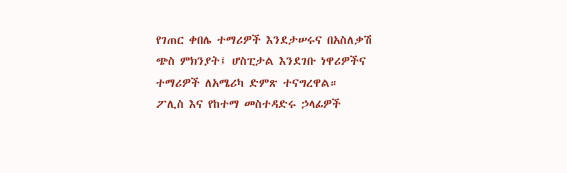የገጠር ቀበሌ ተማሪዎች እንደታሠሩና በአስለቃሽ ጭስ ምክንያት፤ ሆስፒታል እንደገቡ ነዋሪዎችና ተማሪዎች ለአሜሪካ ድምጽ ተናግረዋል።
ፖሊስ እና የከተማ መስተዳድሩ ኃላፊዎች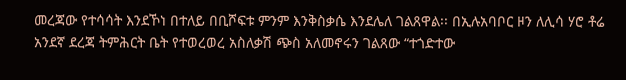መረጃው የተሳሳት እንደኾነ በተለይ በቢሾፍቱ ምንም እንቅስቃሴ እንደሌለ ገልጸዋል፡፡ በኢሉአባቦር ዞን ለሊሳ ሃሮ ቶሬ አንደኛ ደረጃ ትምሕርት ቤት የተወረወረ አስለቃሽ ጭስ አለመኖሩን ገልጸው “ተጎድተው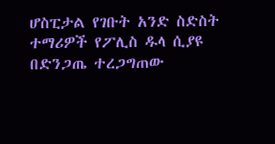ሆስፒታል የገቡት አንድ ስድስት ተማሪዎች የፖሊስ ዱላ ሲያዩ በድንጋጤ ተረጋግጠው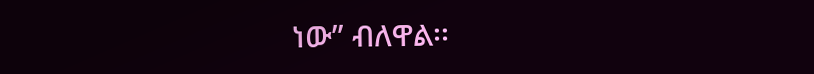ነው” ብለዋል፡፡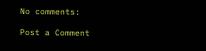No comments:

Post a Comment